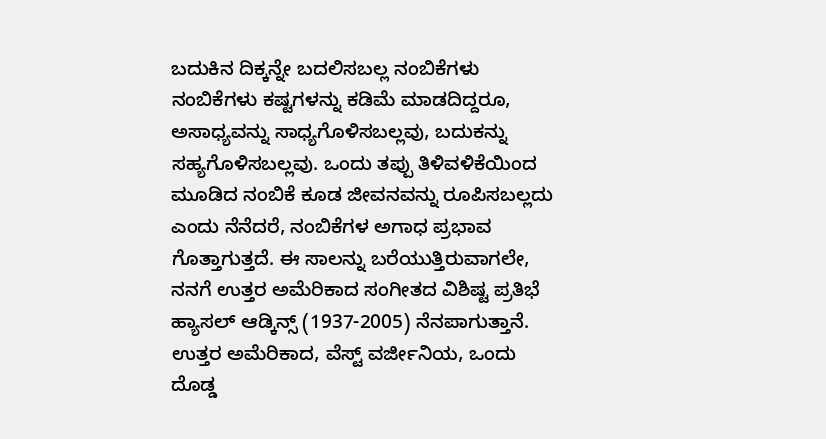ಬದುಕಿನ ದಿಕ್ಕನ್ನೇ ಬದಲಿಸಬಲ್ಲ ನಂಬಿಕೆಗಳು
ನಂಬಿಕೆಗಳು ಕಷ್ಟಗಳನ್ನು ಕಡಿಮೆ ಮಾಡದಿದ್ದರೂ, ಅಸಾಧ್ಯವನ್ನು ಸಾಧ್ಯಗೊಳಿಸಬಲ್ಲವು, ಬದುಕನ್ನು ಸಹ್ಯಗೊಳಿಸಬಲ್ಲವು. ಒಂದು ತಪ್ಪು ತಿಳಿವಳಿಕೆಯಿಂದ ಮೂಡಿದ ನಂಬಿಕೆ ಕೂಡ ಜೀವನವನ್ನು ರೂಪಿಸಬಲ್ಲದು ಎಂದು ನೆನೆದರೆ, ನಂಬಿಕೆಗಳ ಅಗಾಧ ಪ್ರಭಾವ ಗೊತ್ತಾಗುತ್ತದೆ. ಈ ಸಾಲನ್ನು ಬರೆಯುತ್ತಿರುವಾಗಲೇ, ನನಗೆ ಉತ್ತರ ಅಮೆರಿಕಾದ ಸಂಗೀತದ ವಿಶಿಷ್ಟ ಪ್ರತಿಭೆ ಹ್ಯಾಸಲ್ ಆಡ್ಕಿನ್ಸ್ (1937-2005) ನೆನಪಾಗುತ್ತಾನೆ.
ಉತ್ತರ ಅಮೆರಿಕಾದ, ವೆಸ್ಟ್ ವರ್ಜೀನಿಯ, ಒಂದು ದೊಡ್ಡ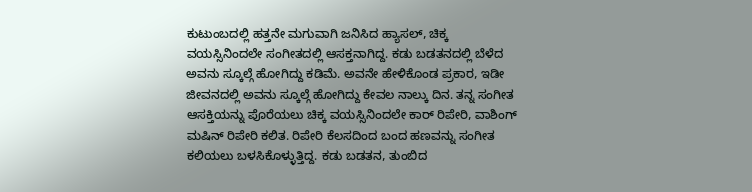ಕುಟುಂಬದಲ್ಲಿ ಹತ್ತನೇ ಮಗುವಾಗಿ ಜನಿಸಿದ ಹ್ಯಾಸಲ್, ಚಿಕ್ಕ ವಯಸ್ಸಿನಿಂದಲೇ ಸಂಗೀತದಲ್ಲಿ ಆಸಕ್ತನಾಗಿದ್ದ. ಕಡು ಬಡತನದಲ್ಲಿ ಬೆಳೆದ ಅವನು ಸ್ಕೂಲ್ಗೆ ಹೋಗಿದ್ದು ಕಡಿಮೆ. ಅವನೇ ಹೇಳಿಕೊಂಡ ಪ್ರಕಾರ, ಇಡೀ ಜೀವನದಲ್ಲಿ ಅವನು ಸ್ಕೂಲ್ಗೆ ಹೋಗಿದ್ದು ಕೇವಲ ನಾಲ್ಕು ದಿನ. ತನ್ನ ಸಂಗೀತ ಆಸಕ್ತಿಯನ್ನು ಪೊರೆಯಲು ಚಿಕ್ಕ ವಯಸ್ಸಿನಿಂದಲೇ ಕಾರ್ ರಿಪೇರಿ, ವಾಶಿಂಗ್ ಮಷಿನ್ ರಿಪೇರಿ ಕಲಿತ. ರಿಪೇರಿ ಕೆಲಸದಿಂದ ಬಂದ ಹಣವನ್ನು ಸಂಗೀತ ಕಲಿಯಲು ಬಳಸಿಕೊಳ್ಳುತ್ತಿದ್ದ. ಕಡು ಬಡತನ, ತುಂಬಿದ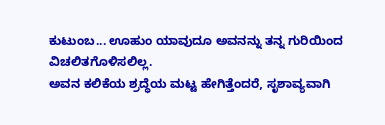ಕುಟುಂಬ... ಊಹುಂ ಯಾವುದೂ ಅವನನ್ನು ತನ್ನ ಗುರಿಯಿಂದ ವಿಚಲಿತಗೊಳಿಸಲಿಲ್ಲ.
ಅವನ ಕಲಿಕೆಯ ಶ್ರದ್ಧೆಯ ಮಟ್ಟ ಹೇಗಿತ್ತೆಂದರೆ, ಸೃಶಾವ್ಯವಾಗಿ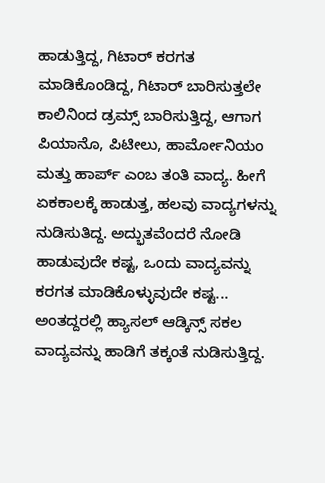ಹಾಡುತ್ತಿದ್ದ, ಗಿಟಾರ್ ಕರಗತ ಮಾಡಿಕೊಂಡಿದ್ದ, ಗಿಟಾರ್ ಬಾರಿಸುತ್ತಲೇ ಕಾಲಿನಿಂದ ಡ್ರಮ್ಸ್ ಬಾರಿಸುತ್ತಿದ್ದ, ಆಗಾಗ ಪಿಯಾನೊ, ಪಿಟೀಲು, ಹಾರ್ಮೋನಿಯಂ ಮತ್ತು ಹಾರ್ಪ್ ಎಂಬ ತಂತಿ ವಾದ್ಯ. ಹೀಗೆ ಏಕಕಾಲಕ್ಕೆ ಹಾಡುತ್ತ, ಹಲವು ವಾದ್ಯಗಳನ್ನು ನುಡಿಸುತಿದ್ದ. ಅದ್ಭುತವೆಂದರೆ ನೋಡಿ ಹಾಡುವುದೇ ಕಷ್ಟ, ಒಂದು ವಾದ್ಯವನ್ನು ಕರಗತ ಮಾಡಿಕೊಳ್ಳುವುದೇ ಕಷ್ಟ... ಅಂತದ್ದರಲ್ಲಿ ಹ್ಯಾಸಲ್ ಆಡ್ಕಿನ್ಸ್ ಸಕಲ ವಾದ್ಯವನ್ನು ಹಾಡಿಗೆ ತಕ್ಕಂತೆ ನುಡಿಸುತ್ತಿದ್ದ.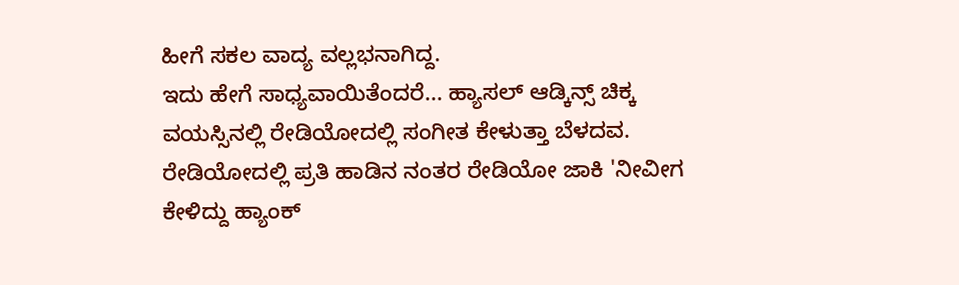ಹೀಗೆ ಸಕಲ ವಾದ್ಯ ವಲ್ಲಭನಾಗಿದ್ದ.
ಇದು ಹೇಗೆ ಸಾಧ್ಯವಾಯಿತೆಂದರೆ... ಹ್ಯಾಸಲ್ ಆಡ್ಕಿನ್ಸ್ ಚಿಕ್ಕ ವಯಸ್ಸಿನಲ್ಲಿ ರೇಡಿಯೋದಲ್ಲಿ ಸಂಗೀತ ಕೇಳುತ್ತಾ ಬೆಳದವ. ರೇಡಿಯೋದಲ್ಲಿ ಪ್ರತಿ ಹಾಡಿನ ನಂತರ ರೇಡಿಯೋ ಜಾಕಿ 'ನೀವೀಗ ಕೇಳಿದ್ದು ಹ್ಯಾಂಕ್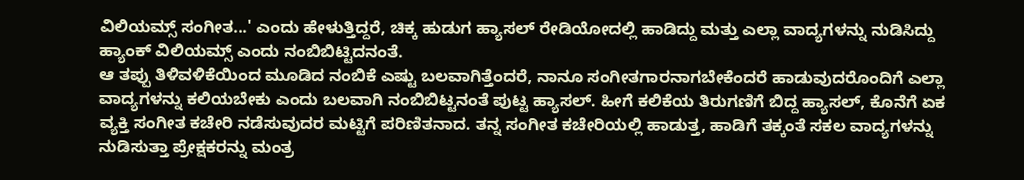ವಿಲಿಯಮ್ಸ್ ಸಂಗೀತ...' ಎಂದು ಹೇಳುತ್ತಿದ್ದರೆ, ಚಿಕ್ಕ ಹುಡುಗ ಹ್ಯಾಸಲ್ ರೇಡಿಯೋದಲ್ಲಿ ಹಾಡಿದ್ದು ಮತ್ತು ಎಲ್ಲಾ ವಾದ್ಯಗಳನ್ನು ನುಡಿಸಿದ್ದು ಹ್ಯಾಂಕ್ ವಿಲಿಯಮ್ಸ್ ಎಂದು ನಂಬಿಬಿಟ್ಟಿದನಂತೆ.
ಆ ತಪ್ಪು ತಿಳಿವಳಿಕೆಯಿಂದ ಮೂಡಿದ ನಂಬಿಕೆ ಎಷ್ಟು ಬಲವಾಗಿತ್ತೆಂದರೆ, ನಾನೂ ಸಂಗೀತಗಾರನಾಗಬೇಕೆಂದರೆ ಹಾಡುವುದರೊಂದಿಗೆ ಎಲ್ಲಾ ವಾದ್ಯಗಳನ್ನು ಕಲಿಯಬೇಕು ಎಂದು ಬಲವಾಗಿ ನಂಬಿಬಿಟ್ಟನಂತೆ ಪುಟ್ಟ ಹ್ಯಾಸಲ್. ಹೀಗೆ ಕಲಿಕೆಯ ತಿರುಗಣಿಗೆ ಬಿದ್ದ ಹ್ಯಾಸಲ್, ಕೊನೆಗೆ ಏಕ ವ್ಯಕ್ತಿ ಸಂಗೀತ ಕಚೇರಿ ನಡೆಸುವುದರ ಮಟ್ಟಿಗೆ ಪರಿಣಿತನಾದ. ತನ್ನ ಸಂಗೀತ ಕಚೇರಿಯಲ್ಲಿ ಹಾಡುತ್ತ, ಹಾಡಿಗೆ ತಕ್ಕಂತೆ ಸಕಲ ವಾದ್ಯಗಳನ್ನು ನುಡಿಸುತ್ತಾ ಪ್ರೇಕ್ಷಕರನ್ನು ಮಂತ್ರ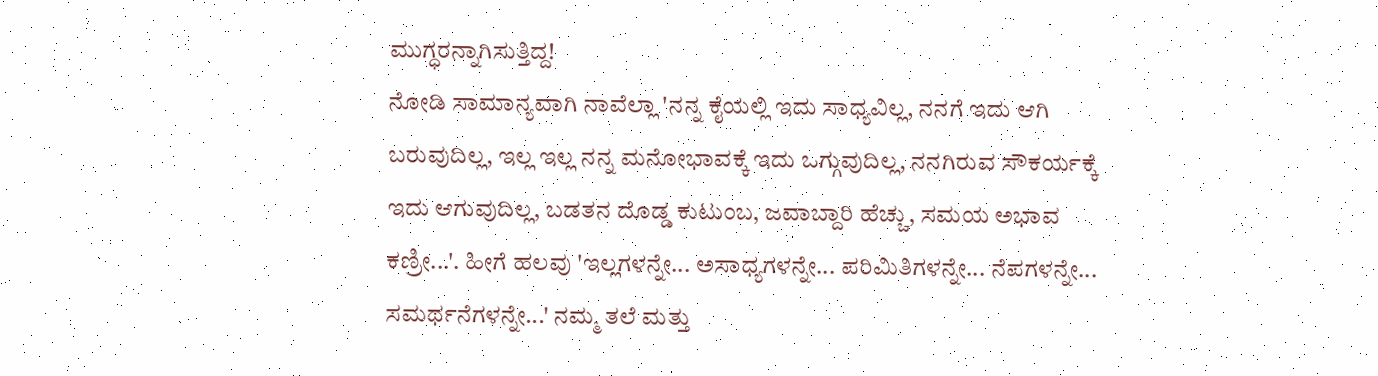ಮುಗ್ಧರನ್ನಾಗಿಸುತ್ತಿದ್ದ!
ನೋಡಿ ಸಾಮಾನ್ಯವಾಗಿ ನಾವೆಲ್ಲಾ 'ನನ್ನ ಕೈಯಲ್ಲಿ ಇದು ಸಾಧ್ಯವಿಲ್ಲ, ನನಗೆ ಇದು ಆಗಿ ಬರುವುದಿಲ್ಲ, ಇಲ್ಲ ಇಲ್ಲ ನನ್ನ ಮನೋಭಾವಕ್ಕೆ ಇದು ಒಗ್ಗುವುದಿಲ್ಲ, ನನಗಿರುವ ಸೌಕರ್ಯಕ್ಕೆ ಇದು ಆಗುವುದಿಲ್ಲ, ಬಡತನ ದೊಡ್ಡ ಕುಟುಂಬ, ಜವಾಬ್ದಾರಿ ಹೆಚ್ಚು, ಸಮಯ ಅಭಾವ ಕಣ್ರೀ...'. ಹೀಗೆ ಹಲವು 'ಇಲ್ಲಗಳನ್ನೇ... ಅಸಾಧ್ಯಗಳನ್ನೇ... ಪರಿಮಿತಿಗಳನ್ನೇ... ನೆಪಗಳನ್ನೇ... ಸಮರ್ಥನೆಗಳನ್ನೇ...' ನಮ್ಮ ತಲೆ ಮತ್ತು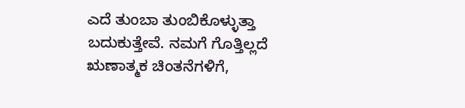ಎದೆ ತುಂಬಾ ತುಂಬಿಕೊಳ್ಳುತ್ತಾ ಬದುಕುತ್ತೇವೆ. ನಮಗೆ ಗೊತ್ತಿಲ್ಲದೆ ಋಣಾತ್ಮಕ ಚಿಂತನೆಗಳಿಗೆ,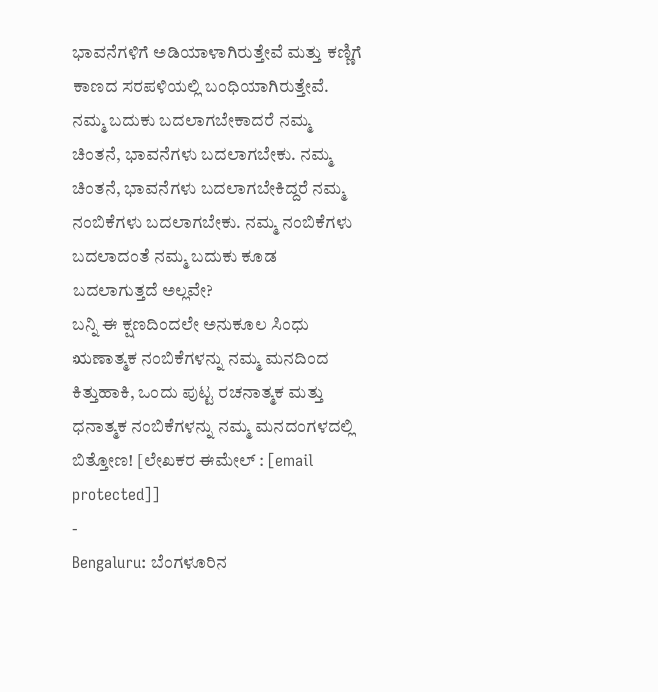ಭಾವನೆಗಳಿಗೆ ಅಡಿಯಾಳಾಗಿರುತ್ತೇವೆ ಮತ್ತು ಕಣ್ಣಿಗೆ ಕಾಣದ ಸರಪಳಿಯಲ್ಲಿ ಬಂಧಿಯಾಗಿರುತ್ತೇವೆ. ನಮ್ಮ ಬದುಕು ಬದಲಾಗಬೇಕಾದರೆ ನಮ್ಮ ಚಿಂತನೆ, ಭಾವನೆಗಳು ಬದಲಾಗಬೇಕು. ನಮ್ಮ ಚಿಂತನೆ, ಭಾವನೆಗಳು ಬದಲಾಗಬೇಕಿದ್ದರೆ ನಮ್ಮ ನಂಬಿಕೆಗಳು ಬದಲಾಗಬೇಕು. ನಮ್ಮ ನಂಬಿಕೆಗಳು ಬದಲಾದಂತೆ ನಮ್ಮ ಬದುಕು ಕೂಡ ಬದಲಾಗುತ್ತದೆ ಅಲ್ಲವೇ?
ಬನ್ನಿ ಈ ಕ್ಷಣದಿಂದಲೇ ಅನುಕೂಲ ಸಿಂಧು ಋಣಾತ್ಮಕ ನಂಬಿಕೆಗಳನ್ನು ನಮ್ಮ ಮನದಿಂದ ಕಿತ್ತುಹಾಕಿ, ಒಂದು ಪುಟ್ಟ ರಚನಾತ್ಮಕ ಮತ್ತು ಧನಾತ್ಮಕ ನಂಬಿಕೆಗಳನ್ನು ನಮ್ಮ ಮನದಂಗಳದಲ್ಲಿ ಬಿತ್ತೋಣ! [ಲೇಖಕರ ಈಮೇಲ್ : [email protected]]
-
Bengaluru: ಬೆಂಗಳೂರಿನ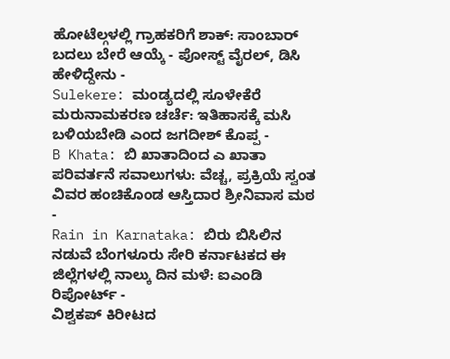ಹೋಟೆಲ್ಗಳಲ್ಲಿ ಗ್ರಾಹಕರಿಗೆ ಶಾಕ್: ಸಾಂಬಾರ್ ಬದಲು ಬೇರೆ ಆಯ್ಕೆ - ಪೋಸ್ಟ್ ವೈರಲ್, ಡಿಸಿ ಹೇಳಿದ್ದೇನು -
Sulekere: ಮಂಡ್ಯದಲ್ಲಿ ಸೂಳೇಕೆರೆ ಮರುನಾಮಕರಣ ಚರ್ಚೆ: ಇತಿಹಾಸಕ್ಕೆ ಮಸಿ ಬಳಿಯಬೇಡಿ ಎಂದ ಜಗದೀಶ್ ಕೊಪ್ಪ -
B Khata: ಬಿ ಖಾತಾದಿಂದ ಎ ಖಾತಾ ಪರಿವರ್ತನೆ ಸವಾಲುಗಳು: ವೆಚ್ಚ, ಪ್ರಕ್ರಿಯೆ ಸ್ವಂತ ವಿವರ ಹಂಚಿಕೊಂಡ ಆಸ್ತಿದಾರ ಶ್ರೀನಿವಾಸ ಮಠ -
Rain in Karnataka: ಬಿರು ಬಿಸಿಲಿನ ನಡುವೆ ಬೆಂಗಳೂರು ಸೇರಿ ಕರ್ನಾಟಕದ ಈ ಜಿಲ್ಲೆಗಳಲ್ಲಿ ನಾಲ್ಕು ದಿನ ಮಳೆ: ಐಎಂಡಿ ರಿಪೋರ್ಟ್ -
ವಿಶ್ವಕಪ್ ಕಿರೀಟದ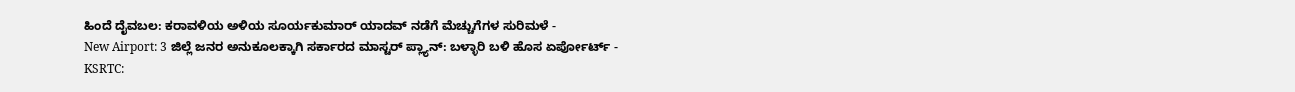ಹಿಂದೆ ದೈವಬಲ: ಕರಾವಳಿಯ ಅಳಿಯ ಸೂರ್ಯಕುಮಾರ್ ಯಾದವ್ ನಡೆಗೆ ಮೆಚ್ಚುಗೆಗಳ ಸುರಿಮಳೆ -
New Airport: 3 ಜಿಲ್ಲೆ ಜನರ ಅನುಕೂಲಕ್ಕಾಗಿ ಸರ್ಕಾರದ ಮಾಸ್ಟರ್ ಪ್ಲ್ಯಾನ್: ಬಳ್ಳಾರಿ ಬಳಿ ಹೊಸ ಏರ್ಪೋರ್ಟ್ -
KSRTC: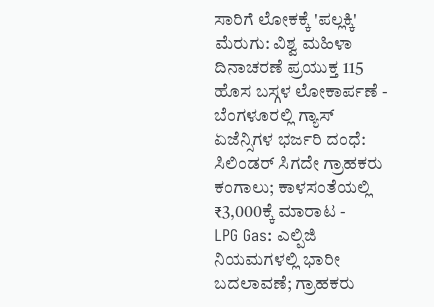ಸಾರಿಗೆ ಲೋಕಕ್ಕೆ 'ಪಲ್ಲಕ್ಕಿ' ಮೆರುಗು: ವಿಶ್ವ ಮಹಿಳಾ ದಿನಾಚರಣೆ ಪ್ರಯುಕ್ತ 115 ಹೊಸ ಬಸ್ಗಳ ಲೋಕಾರ್ಪಣೆ -
ಬೆಂಗಳೂರಲ್ಲಿ ಗ್ಯಾಸ್ ಏಜೆನ್ಸಿಗಳ ಭರ್ಜರಿ ದಂಧೆ: ಸಿಲಿಂಡರ್ ಸಿಗದೇ ಗ್ರಾಹಕರು ಕಂಗಾಲು; ಕಾಳಸಂತೆಯಲ್ಲಿ ₹3,000ಕ್ಕೆ ಮಾರಾಟ -
LPG Gas: ಎಲ್ಪಿಜಿ ನಿಯಮಗಳಲ್ಲಿ ಭಾರೀ ಬದಲಾವಣೆ; ಗ್ರಾಹಕರು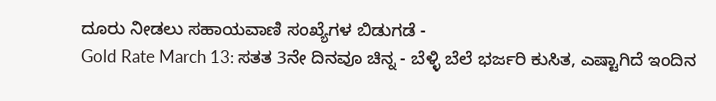ದೂರು ನೀಡಲು ಸಹಾಯವಾಣಿ ಸಂಖ್ಯೆಗಳ ಬಿಡುಗಡೆ -
Gold Rate March 13: ಸತತ 3ನೇ ದಿನವೂ ಚಿನ್ನ - ಬೆಳ್ಳಿ ಬೆಲೆ ಭರ್ಜರಿ ಕುಸಿತ, ಎಷ್ಟಾಗಿದೆ ಇಂದಿನ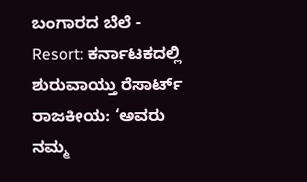ಬಂಗಾರದ ಬೆಲೆ -
Resort: ಕರ್ನಾಟಕದಲ್ಲಿ ಶುರುವಾಯ್ತು ರೆಸಾರ್ಟ್ ರಾಜಕೀಯ: ‘ಅವರು ನಮ್ಮ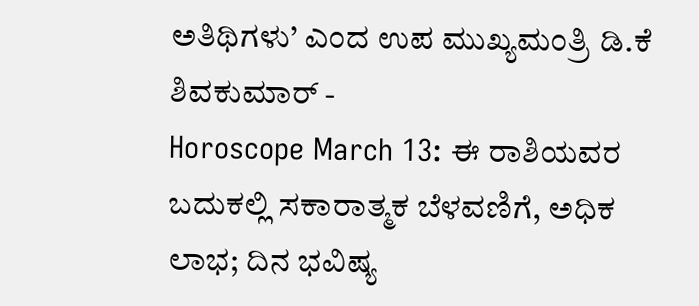ಅತಿಥಿಗಳು’ ಎಂದ ಉಪ ಮುಖ್ಯಮಂತ್ರಿ ಡಿ.ಕೆ ಶಿವಕುಮಾರ್ -
Horoscope March 13: ಈ ರಾಶಿಯವರ ಬದುಕಲ್ಲಿ ಸಕಾರಾತ್ಮಕ ಬೆಳವಣಿಗೆ, ಅಧಿಕ ಲಾಭ; ದಿನ ಭವಿಷ್ಯ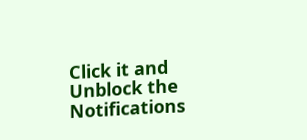Click it and Unblock the Notifications